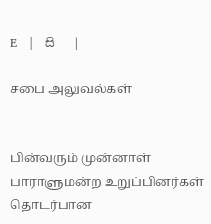E   |   සි   |

சபை அலுவல்கள்


பின்வரும் முன்னாள் பாராளுமன்ற உறுப்பினர்கள் தொடர்பான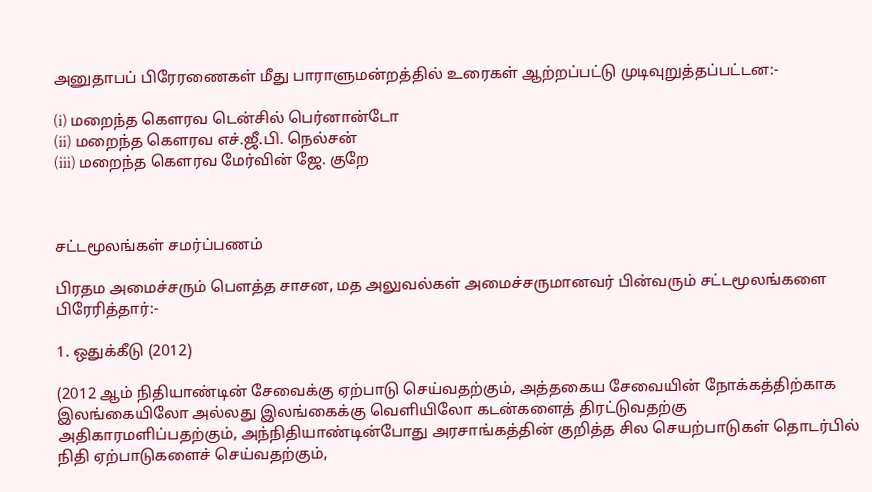அனுதாபப் பிரேரணைகள் மீது பாராளுமன்றத்தில் உரைகள் ஆற்றப்பட்டு முடிவுறுத்தப்பட்டன:-

(i) மறைந்த கௌரவ டென்சில் பெர்னான்டோ
(ii) மறைந்த கௌரவ எச்.ஜீ.பி. நெல்சன்
(iii) மறைந்த கௌரவ மேர்வின் ஜே. குறே



சட்டமூலங்கள் சமர்ப்பணம்

பிரதம அமைச்சரும் பெளத்த சாசன, மத அலுவல்கள் அமைச்சருமானவர் பின்வரும் சட்டமூலங்களை பிரேரித்தார்:-

1. ஒதுக்கீடு (2012)

(2012 ஆம் நிதியாண்டின் சேவைக்கு ஏற்பாடு செய்வதற்கும், அத்தகைய சேவையின் நோக்கத்திற்காக இலங்கையிலோ அல்லது இலங்கைக்கு வெளியிலோ கடன்களைத் திரட்டுவதற்கு அதிகாரமளிப்பதற்கும், அந்நிதியாண்டின்போது அரசாங்கத்தின் குறித்த சில செயற்பாடுகள் தொடர்பில் நிதி ஏற்பாடுகளைச் செய்வதற்கும்,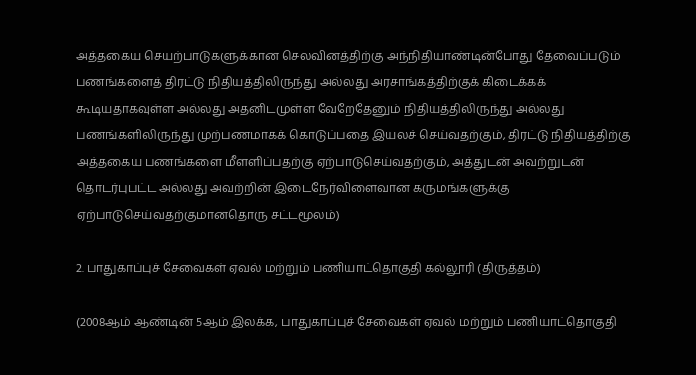அத்தகைய செயற்பாடுகளுக்கான செலவினத்திற்கு அந்நிதியாண்டின்போது தேவைப்படும் பணங்களைத் திரட்டு நிதியத்திலிருந்து அல்லது அரசாங்கத்திற்குக் கிடைக்கக் கூடியதாகவுள்ள அல்லது அதனிடமுள்ள வேறேதேனும் நிதியத்திலிருந்து அல்லது பணங்களிலிருந்து முற்பணமாகக் கொடுப்பதை இயலச் செய்வதற்கும், திரட்டு நிதியத்திற்கு அத்தகைய பணங்களை மீளளிப்பதற்கு ஏற்பாடுசெய்வதற்கும், அத்துடன் அவற்றுடன் தொடர்புபட்ட அல்லது அவற்றின் இடைநேர்விளைவான கருமங்களுக்கு ஏற்பாடுசெய்வதற்குமானதொரு சட்டமூலம்)

2. பாதுகாப்புச் சேவைகள் ஏவல் மற்றும் பணியாட்தொகுதி கல்லூரி (திருத்தம்)

(2008ஆம் ஆண்டின் 5ஆம் இலக்க, பாதுகாப்புச் சேவைகள் ஏவல் மற்றும் பணியாட்தொகுதி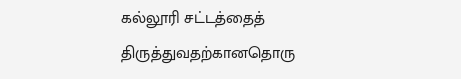கல்லூரி சட்டத்தைத் திருத்துவதற்கானதொரு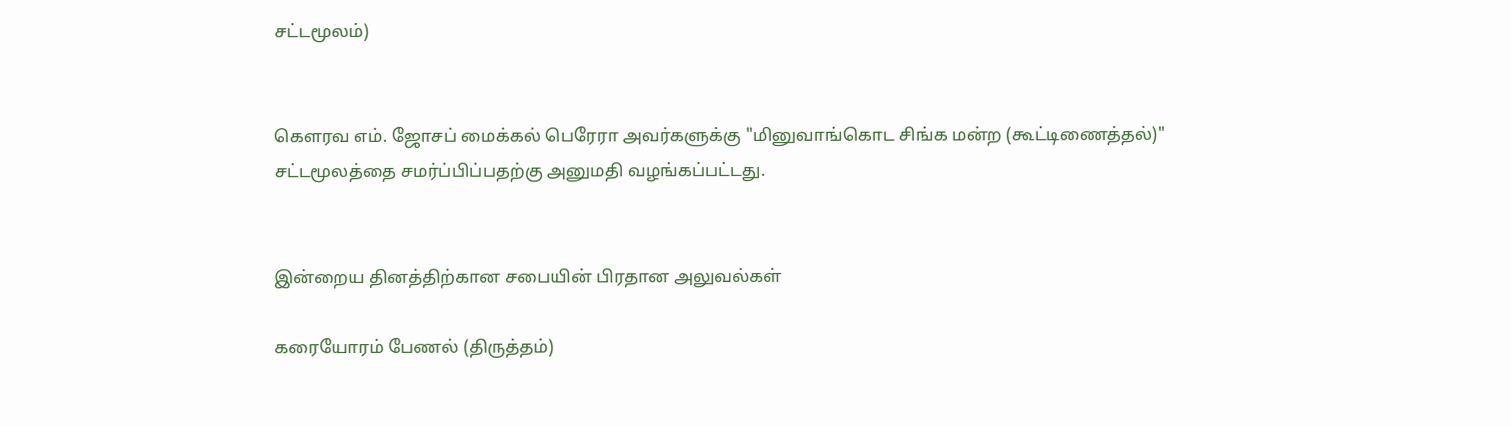சட்டமூலம்)


கெளரவ எம். ஜோசப் மைக்கல் பெரேரா அவர்களுக்கு "மினுவாங்கொட சிங்க மன்ற (கூட்டிணைத்தல்)" சட்டமூலத்தை சமர்ப்பிப்பதற்கு அனுமதி வழங்கப்பட்டது.


இன்றைய தினத்திற்கான சபையின் பிரதான அலுவல்கள்

கரையோரம் பேணல் (திருத்தம்)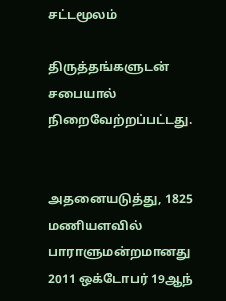சட்டமூலம்

திருத்தங்களுடன் சபையால் நிறைவேற்றப்பட்டது.


அதனையடுத்து, 1825 மணியளவில் பாராளுமன்றமானது 2011 ஒக்டோபர் 19ஆந்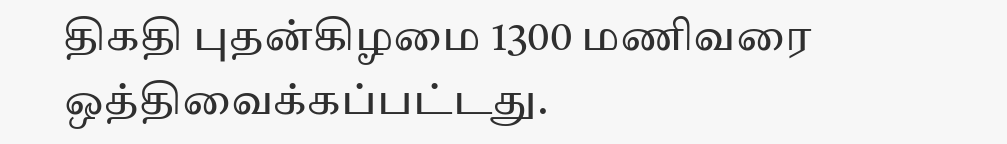திகதி புதன்கிழமை 1300 மணிவரை ஒத்திவைக்கப்பட்டது.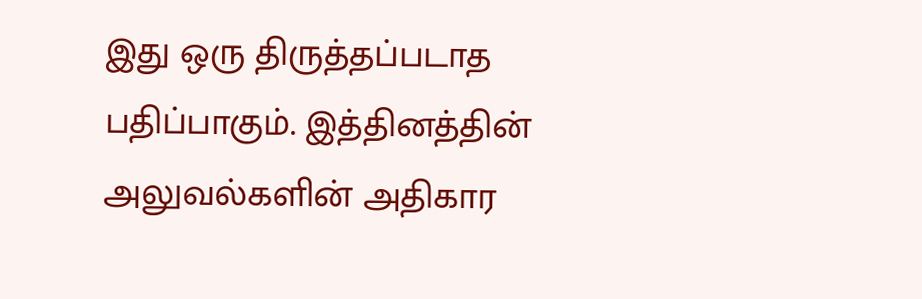இது ஒரு திருத்தப்படாத பதிப்பாகும். இத்தினத்தின் அலுவல்களின் அதிகார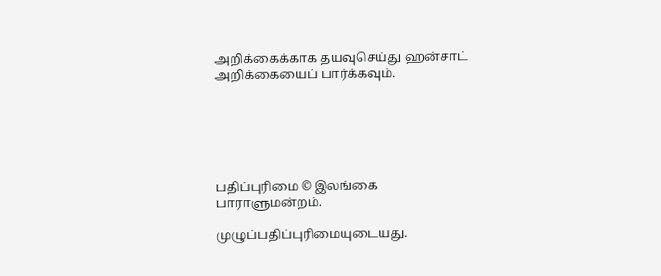அறிக்கைக்காக தயவுசெய்து ஹன்சாட் அறிக்கையைப் பார்க்கவும்.






பதிப்புரிமை © இலங்கை பாராளுமன்றம்.

முழுப்பதிப்புரிமையுடையது.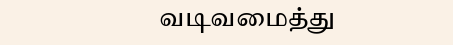வடிவமைத்து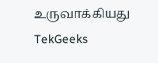உருவாக்கியது  TekGeeks